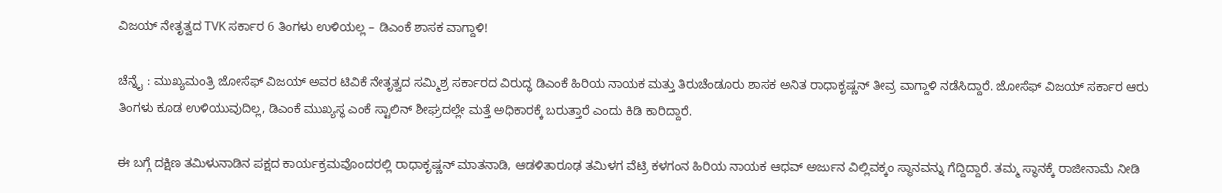ವಿಜಯ್ ನೇತೃತ್ವದ TVK ಸರ್ಕಾರ 6 ತಿಂಗಳು ಉಳಿಯಲ್ಲ – ಡಿಎಂಕೆ ಶಾಸಕ ವಾಗ್ದಾಳಿ!

ಚೆನ್ನೈ : ಮುಖ್ಯಮಂತ್ರಿ ಜೋಸೆಫ್‌ ವಿಜಯ್‌ ಅವರ ಟಿವಿಕೆ ನೇತೃತ್ವದ ಸಮ್ಮಿಶ್ರ ಸರ್ಕಾರದ ವಿರುದ್ಧ ಡಿಎಂಕೆ ಹಿರಿಯ ನಾಯಕ ಮತ್ತು ತಿರುಚೆಂಡೂರು ಶಾಸಕ ಅನಿತ ರಾಧಾಕೃಷ್ಣನ್‌ ತೀವ್ರ ವಾಗ್ದಾಳಿ ನಡೆಸಿದ್ದಾರೆ. ಜೋಸೆಫ್‌ ವಿಜಯ್‌ ಸರ್ಕಾರ ಆರು ತಿಂಗಳು ಕೂಡ ಉಳಿಯುವುದಿಲ್ಲ, ಡಿಎಂಕೆ ಮುಖ್ಯಸ್ಥ ಎಂಕೆ ಸ್ಟಾಲಿನ್ ಶೀಘ್ರದಲ್ಲೇ ಮತ್ತೆ ಅಧಿಕಾರಕ್ಕೆ ಬರುತ್ತಾರೆ ಎಂದು ಕಿಡಿ ಕಾರಿದ್ದಾರೆ.

ಈ ಬಗ್ಗೆ ದಕ್ಷಿಣ ತಮಿಳುನಾಡಿನ ಪಕ್ಷದ ಕಾರ್ಯಕ್ರಮವೊಂದರಲ್ಲಿ ರಾಧಾಕೃಷ್ಣನ್ ಮಾತನಾಡಿ, ಆಡಳಿತಾರೂಢ ತಮಿಳಗ ವೆಟ್ರಿ ಕಳಗಂನ ಹಿರಿಯ ನಾಯಕ ಆಧವ್ ಅರ್ಜುನ ವಿಲ್ಲಿವಕ್ಕಂ ಸ್ಥಾನವನ್ನು ಗೆದ್ದಿದ್ದಾರೆ. ತಮ್ಮ ಸ್ಥಾನಕ್ಕೆ ರಾಜೀನಾಮೆ ನೀಡಿ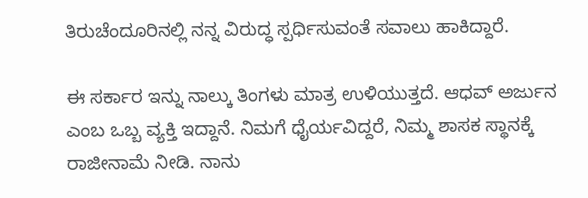ತಿರುಚೆಂದೂರಿನಲ್ಲಿ ನನ್ನ ವಿರುದ್ಧ ಸ್ಪರ್ಧಿಸುವಂತೆ ಸವಾಲು ಹಾಕಿದ್ದಾರೆ.

ಈ ಸರ್ಕಾರ ಇನ್ನು ನಾಲ್ಕು ತಿಂಗಳು ಮಾತ್ರ ಉಳಿಯುತ್ತದೆ. ಆಧವ್ ಅರ್ಜುನ ಎಂಬ ಒಬ್ಬ ವ್ಯಕ್ತಿ ಇದ್ದಾನೆ. ನಿಮಗೆ ಧೈರ್ಯವಿದ್ದರೆ, ನಿಮ್ಮ ಶಾಸಕ ಸ್ಥಾನಕ್ಕೆ ರಾಜೀನಾಮೆ ನೀಡಿ. ನಾನು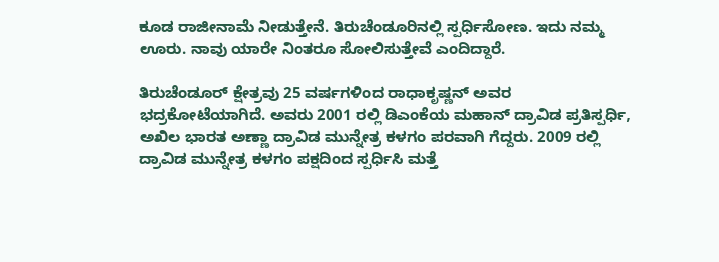ಕೂಡ ರಾಜೀನಾಮೆ ನೀಡುತ್ತೇನೆ. ತಿರುಚೆಂಡೂರಿನಲ್ಲಿ ಸ್ಪರ್ಧಿಸೋಣ. ಇದು ನಮ್ಮ ಊರು. ನಾವು ಯಾರೇ ನಿಂತರೂ ಸೋಲಿಸುತ್ತೇವೆ ಎಂದಿದ್ದಾರೆ.

ತಿರುಚೆಂಡೂರ್ ಕ್ಷೇತ್ರವು 25 ವರ್ಷಗಳಿಂದ ರಾಧಾಕೃಷ್ಣನ್ ಅವರ ಭದ್ರಕೋಟೆಯಾಗಿದೆ. ಅವರು 2001 ರಲ್ಲಿ ಡಿಎಂಕೆಯ ಮಹಾನ್ ದ್ರಾವಿಡ ಪ್ರತಿಸ್ಪರ್ಧಿ, ಅಖಿಲ ಭಾರತ ಅಣ್ಣಾ ದ್ರಾವಿಡ ಮುನ್ನೇತ್ರ ಕಳಗಂ ಪರವಾಗಿ ಗೆದ್ದರು. 2009 ರಲ್ಲಿ ದ್ರಾವಿಡ ಮುನ್ನೇತ್ರ ಕಳಗಂ ಪಕ್ಷದಿಂದ ಸ್ಪರ್ಧಿಸಿ ಮತ್ತೆ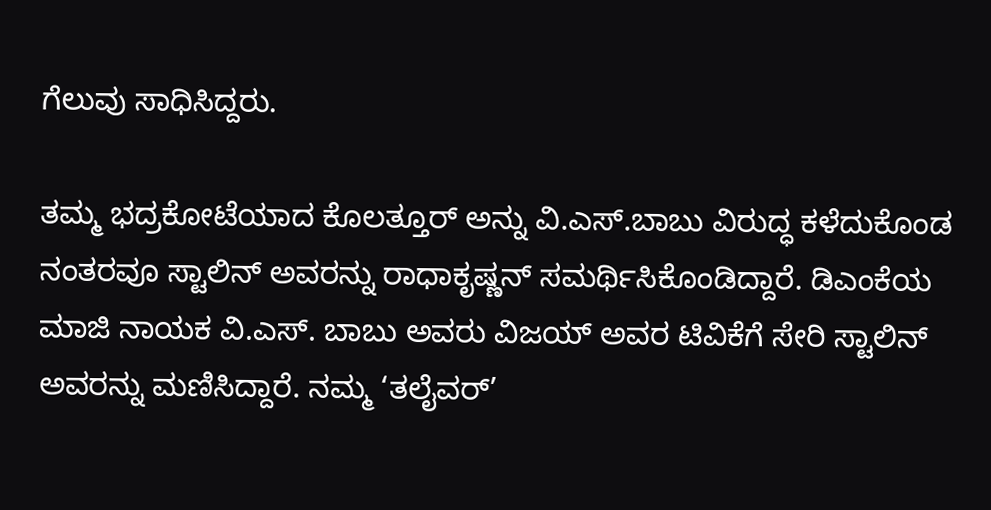ಗೆಲುವು ಸಾಧಿಸಿದ್ದರು.

ತಮ್ಮ ಭದ್ರಕೋಟೆಯಾದ ಕೊಲತ್ತೂರ್ ಅನ್ನು ವಿ.ಎಸ್.ಬಾಬು ವಿರುದ್ಧ ಕಳೆದುಕೊಂಡ ನಂತರವೂ ಸ್ಟಾಲಿನ್ ಅವರನ್ನು ರಾಧಾಕೃಷ್ಣನ್ ಸಮರ್ಥಿಸಿಕೊಂಡಿದ್ದಾರೆ. ಡಿಎಂಕೆಯ ಮಾಜಿ ನಾಯಕ ವಿ.ಎಸ್. ಬಾಬು ಅವರು ವಿಜಯ್ ಅವರ ಟಿವಿಕೆಗೆ ಸೇರಿ ಸ್ಟಾಲಿನ್‌ ಅವರನ್ನು ಮಣಿಸಿದ್ದಾರೆ. ನಮ್ಮ ‘ತಲೈವರ್’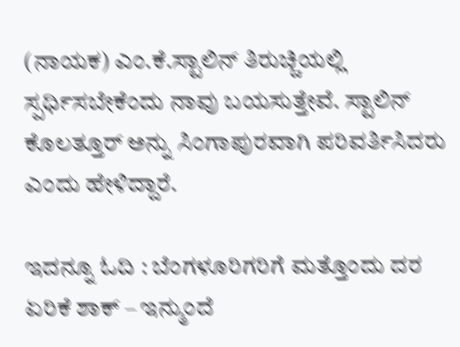(ನಾಯಕ) ಎಂ.ಕೆ.ಸ್ಟಾಲಿನ್ ತಿರುಚ್ಚಿಯಲ್ಲಿ ಸ್ಪರ್ಧಿಸಬೇಕೆಂದು ನಾವು ಬಯಸುತ್ತೇವೆ. ಸ್ಟಾಲಿನ್ ಕೊಲತ್ತೂರ್ ಅನ್ನು ಸಿಂಗಾಪುರವಾಗಿ ಪರಿವರ್ತಿಸಿದರು ಎಂದು ಹೇಳಿದ್ದಾರೆ.

ಇದನ್ನೂ ಓದಿ : ಬೆಂಗಳೂರಿಗರಿಗೆ ಮತ್ತೊಂದು ದರ ಏರಿಕೆ ಶಾಕ್ – ಇನ್ಮುಂದೆ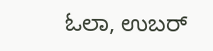ಓಲಾ, ಉಬರ್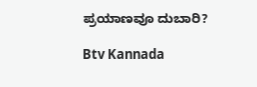ಪ್ರಯಾಣವೂ ದುಬಾರಿ?

Btv Kannada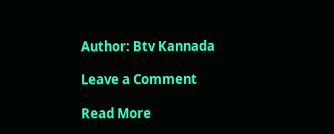Author: Btv Kannada

Leave a Comment

Read More